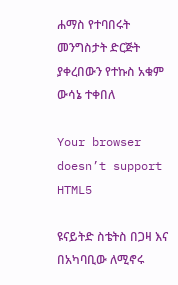ሐማስ የተባበሩት መንግስታት ድርጅት ያቀረበውን የተኩስ አቁም ውሳኔ ተቀበለ

Your browser doesn’t support HTML5

ዩናይትድ ስቴትስ በጋዛ እና በአካባቢው ለሚኖሩ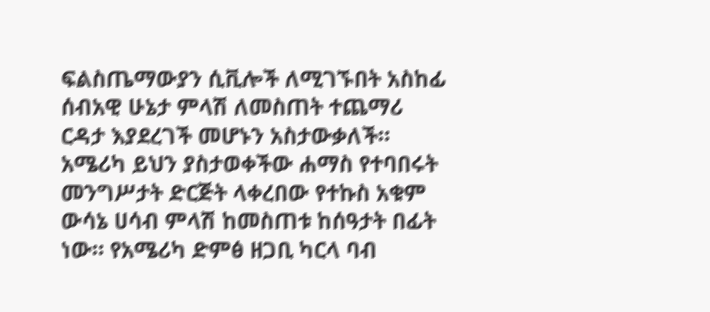ፍልስጤማውያን ሲቪሎች ለሚገኙበት አስከፊ ሰብአዊ ሁኔታ ምላሽ ለመስጠት ተጨማሪ ርዳታ እያደረገች መሆኑን አስታውቃለች። አሜሪካ ይህን ያስታወቀችው ሐማስ የተባበሩት መንግሥታት ድርጅት ላቀረበው የተኩስ አቁም ውሳኔ ሀሳብ ምላሽ ከመስጠቱ ከሰዓታት በፊት ነው። የአሜሪካ ድምፅ ዘጋቢ ካርላ ባብ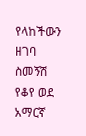የላከችውን ዘገባ ስመኝሽ የቆየ ወደ አማርኛ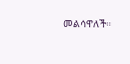መልሳዋለች።